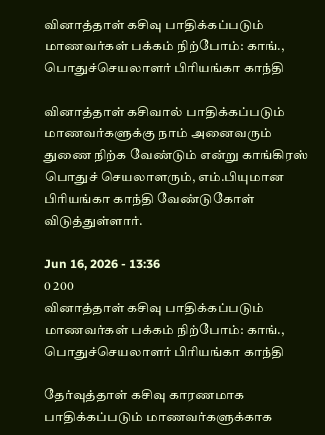வினாத்தாள் கசிவு பாதிக்கப்படும் மாணவர்கள் பக்கம் நிற்போம்: காங்., பொதுச்செயலாளர் பிரியங்கா காந்தி

வினாத்தாள் கசிவால் பாதிக்கப்படும் மாணவர்களுக்கு நாம் அனைவரும் துணை நிற்க வேண்டும் என்று காங்கிரஸ் பொதுச் செயலாளரும், எம்.பியுமான பிரியங்கா காந்தி வேண்டுகோள் விடுத்துள்ளார்.

Jun 16, 2026 - 13:36
0 200
வினாத்தாள் கசிவு பாதிக்கப்படும் மாணவர்கள் பக்கம் நிற்போம்: காங்., பொதுச்செயலாளர் பிரியங்கா காந்தி

தேர்வுத்தாள் கசிவு காரணமாக பாதிக்கப்படும் மாணவர்களுக்காக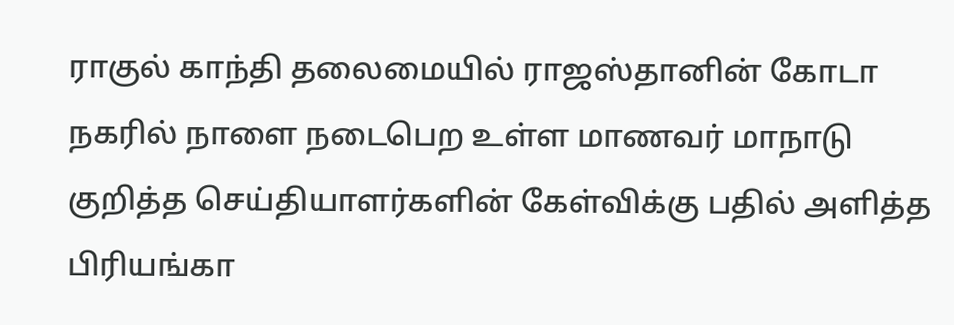ராகுல் காந்தி தலைமையில் ராஜஸ்தானின் கோடா நகரில் நாளை நடைபெற உள்ள மாணவர் மாநாடு குறித்த செய்தியாளர்களின் கேள்விக்கு பதில் அளித்த பிரியங்கா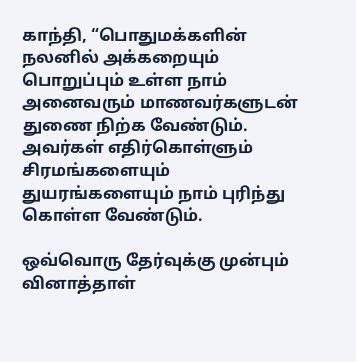காந்தி, “பொதுமக்களின் நலனில் அக்கறையும் பொறுப்பும் உள்ள நாம் அனைவரும் மாணவர்களுடன் துணை நிற்க வேண்டும். அவர்கள் எதிர்கொள்ளும் சிரமங்களையும் துயரங்களையும் நாம் புரிந்து கொள்ள வேண்டும்.

ஒவ்வொரு தேர்வுக்கு முன்பும் வினாத்தாள்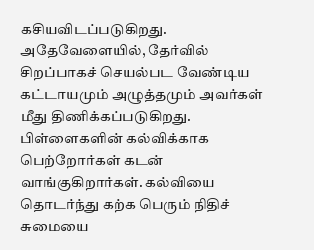கசியவிடப்படுகிறது. அதேவேளையில், தேர்வில் சிறப்பாகச் செயல்பட வேண்டிய கட்டாயமும் அழுத்தமும் அவர்கள் மீது திணிக்கப்படுகிறது. பிள்ளைகளின் கல்விக்காக பெற்றோர்கள் கடன் வாங்குகிறார்கள். கல்வியை தொடர்ந்து கற்க பெரும் நிதிச் சுமையை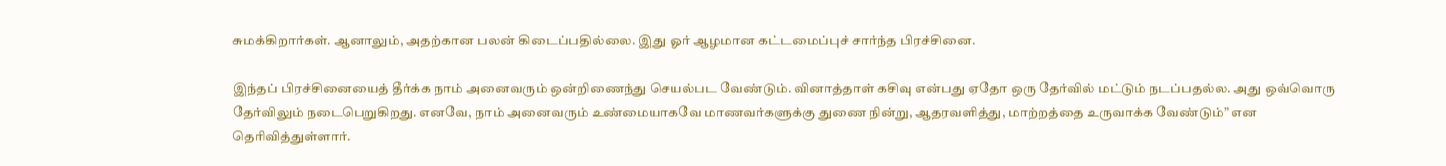சுமக்கிறார்கள். ஆனாலும், அதற்கான பலன் கிடைப்பதில்லை. இது ஓர் ஆழமான கட்டமைப்புச் சார்ந்த பிரச்சினை.

இந்தப் பிரச்சினையைத் தீர்க்க நாம் அனைவரும் ஒன்றிணைந்து செயல்பட வேண்டும். வினாத்தாள் கசிவு என்பது ஏதோ ஒரு தேர்வில் மட்டும் நடப்பதல்ல. அது ஒவ்வொரு தேர்விலும் நடைபெறுகிறது. எனவே, நாம் அனைவரும் உண்மையாகவே மாணவர்களுக்கு துணை நின்று, ஆதரவளித்து, மாற்றத்தை உருவாக்க வேண்டும்” என தெரிவித்துள்ளார்.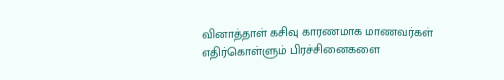வினாத்தாள் கசிவு காரணமாக மாணவர்கள் எதிர்கொள்ளும் பிரச்சினைகளை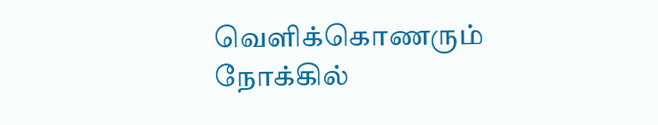வெளிக்கொணரும் நோக்கில்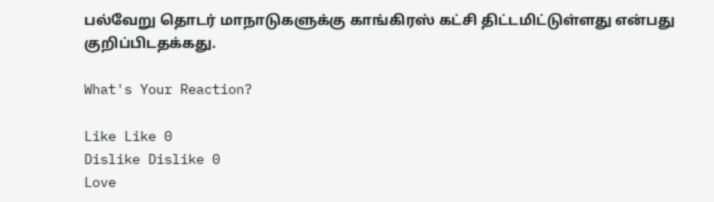பல்வேறு தொடர் மாநாடுகளுக்கு காங்கிரஸ் கட்சி திட்டமிட்டுள்ளது என்பது குறிப்பிடதக்கது.

What's Your Reaction?

Like Like 0
Dislike Dislike 0
Love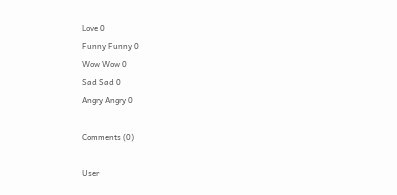Love 0
Funny Funny 0
Wow Wow 0
Sad Sad 0
Angry Angry 0

Comments (0)

User